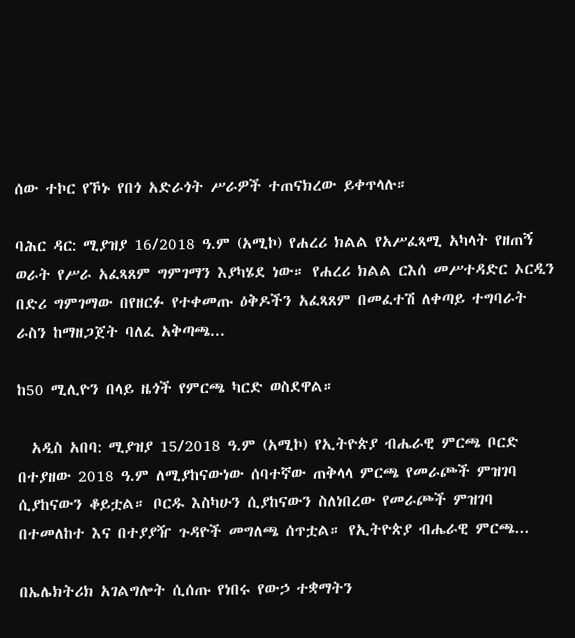ሰው ተኮር የኾኑ የበጎ አድራጎት ሥራዎች ተጠናክረው ይቀጥላሉ።

ባሕር ዳር: ሚያዝያ 16/2018 ዓ.ም (አሚኮ) የሐረሪ ክልል የአሥፈጻሚ አካላት የዘጠኝ ወራት የሥራ አፈጻጸም ግምገማን እያካሄደ ነው። የሐረሪ ክልል ርእሰ መሥተዳድር ኦርዲን በድሪ ግምገማው በየዘርፉ የተቀመጡ ዕቅዶችን አፈጻጸም በመፈተሽ ለቀጣይ ተግባራት ራስን ከማዘጋጀት ባለፈ አቅጣጫ...

ከ50 ሚሊዮን በላይ ዜጎች የምርጫ ካርድ ወስደዋል።

  አዲስ አበባ: ሚያዝያ 15/2018 ዓ.ም (አሚኮ) የኢትዮጵያ ብሔራዊ ምርጫ ቦርድ በተያዘው 2018 ዓ.ም ለሚያከናውነው ሰባተኛው ጠቅላላ ምርጫ የመራጮች ምዝገባ ሲያከናውን ቆይቷል። ቦርዱ እስካሁን ሲያከናውን ስለነበረው የመራጮች ምዝገባ በተመለከተ እና በተያያዥ ጉዳዮች መግለጫ ሰጥቷል። የኢትዮጵያ ብሔራዊ ምርጫ...

በኤሌክትሪክ አገልግሎት ሲሰጡ የነበሩ የውኃ ተቋማትን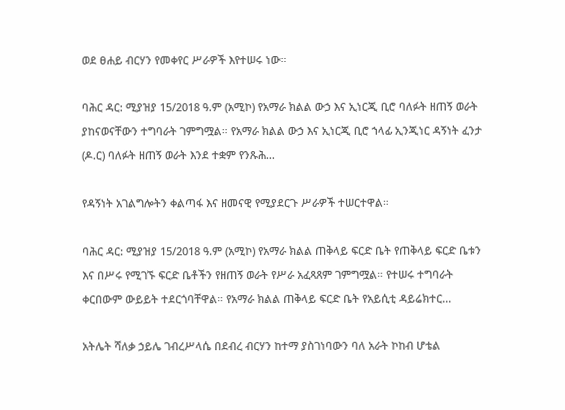ወደ ፀሐይ ብርሃን የመቀየር ሥራዎች እየተሠሩ ነው።

ባሕር ዳር: ሚያዝያ 15/2018 ዓ.ም (አሚኮ) የአማራ ክልል ውኃ እና ኢነርጂ ቢሮ ባለፉት ዘጠኝ ወራት ያከናወናቸውን ተግባራት ገምግሟል። የአማራ ክልል ውኃ እና ኢነርጂ ቢሮ ኀላፊ ኢንጂነር ዳኝነት ፈንታ (ዶ.ር) ባለፉት ዘጠኝ ወራት እንደ ተቋም የንጹሕ...

የዳኝነት አገልግሎትን ቀልጣፋ እና ዘመናዊ የሚያደርጉ ሥራዎች ተሠርተዋል።

ባሕር ዳር: ሚያዝያ 15/2018 ዓ.ም (አሚኮ) የአማራ ክልል ጠቅላይ ፍርድ ቤት የጠቅላይ ፍርድ ቤቱን እና በሥሩ የሚገኙ ፍርድ ቤቶችን የዘጠኝ ወራት የሥራ አፈጻጸም ገምግሟል። የተሠሩ ተግባራት ቀርበውም ውይይት ተደርጎባቸዋል። የአማራ ክልል ጠቅላይ ፍርድ ቤት የአይሲቲ ዳይሬክተር...

አትሌት ሻለቃ ኃይሌ ገብረሥላሴ በደብረ ብርሃን ከተማ ያስገነባውን ባለ አራት ኮከብ ሆቴል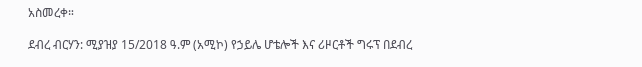አስመረቀ።

ደብረ ብርሃን: ሚያዝያ 15/2018 ዓ.ም (አሚኮ) የኃይሌ ሆቴሎች እና ሪዞርቶች ግሩፕ በደብረ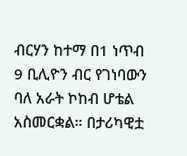ብርሃን ከተማ በ1 ነጥብ 9 ቢሊዮን ብር የገነባውን ባለ አራት ኮከብ ሆቴል አስመርቋል። በታሪካዊቷ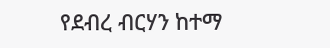የደብረ ብርሃን ከተማ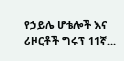የኃይሌ ሆቴሎች እና ሪዞርቶች ግሩፕ 11ኛ...